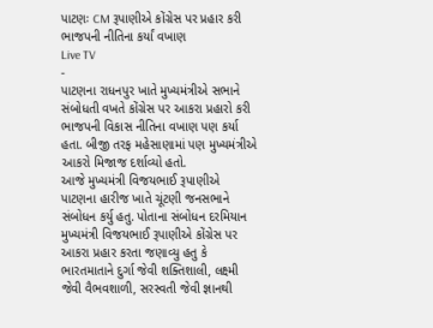પાટણઃ CM રૂપાણીએ કોંગ્રેસ પર પ્રહાર કરી ભાજપની નીતિના કર્યાં વખાણ
Live TV
-
પાટણના રાધનપુર ખાતે મુખ્યમંત્રીએ સભાને સંબોધતી વખતે કોંગ્રેસ પર આકરા પ્રહારો કરી ભાજપની વિકાસ નીતિના વખાણ પણ કર્યા હતા. બીજી તરફ મહેસાણામાં પણ મુખ્યમંત્રીએ આકરો મિજાજ દર્શાવ્યો હતો.
આજે મુખ્યમંત્રી વિજયભાઈ રૂપાણીએ પાટણના હારીજ ખાતે ચૂંટણી જનસભાને સંબોધન કર્યુ હતુ. પોતાના સંબોધન દરમિયાન મુખ્યમંત્રી વિજયભાઈ રૂપાણીએ કોંગ્રેસ પર આકરા પ્રહાર કરતા જણાવ્યુ હતુ કે ભારતમાતાને દુર્ગા જેવી શક્તિશાલી, લક્ષ્મી જેવી વૈભવશાળી, સરસ્વતી જેવી જ્ઞાનથી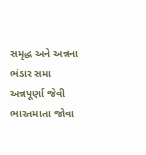સમૃદ્ધ અને અન્નના ભંડાર સમા અન્નપૂર્ણા જેવી ભારતમાતા જોવા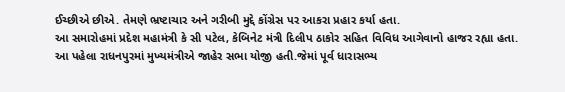ઈચ્છીએ છીએ. તેમણે ભ્રષ્ટાચાર અને ગરીબી મુદ્દે કોંગ્રેસ પર આકરા પ્રહાર કર્યા હતા.
આ સમારોહમાં પ્રદેશ મહામંત્રી કે સી પટેલ, કેબિનેટ મંત્રી દિલીપ ઠાકોર સહિત વિવિધ આગેવાનો હાજર રહ્યા હતા. આ પહેલા રાધનપુરમાં મુખ્યમંત્રીએ જાહેર સભા યોજી હતી.જેમાં પૂર્વ ધારાસભ્ય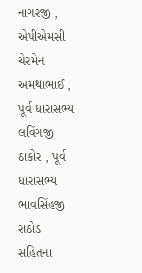નાગરજી , એપીએમસી ચેરમેન અમથાભાઈ , પૂર્વ ધારાસભ્ય લવિંગજી ઠાકોર , પૂર્વ ધારાસભ્ય ભાવસિંહજી રાઠોડ સહિતના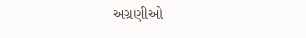અગ્રણીઓ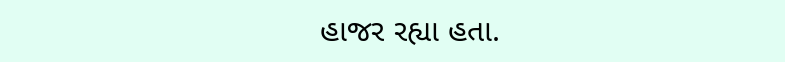હાજર રહ્યા હતા.